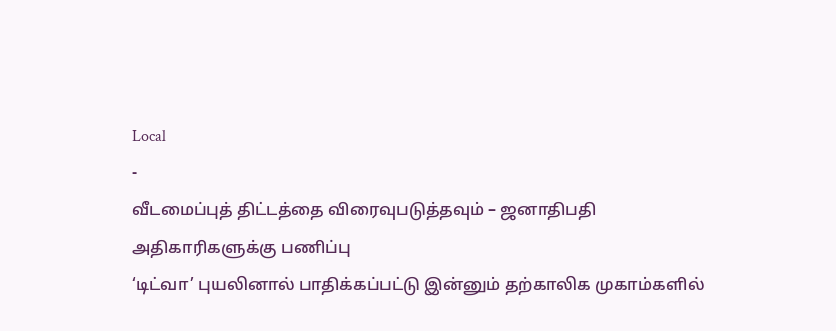Local
-
வீடமைப்புத் திட்டத்தை விரைவுபடுத்தவும் – ஜனாதிபதி அதிகாரிகளுக்கு பணிப்பு
‘டிட்வா’ புயலினால் பாதிக்கப்பட்டு இன்னும் தற்காலிக முகாம்களில்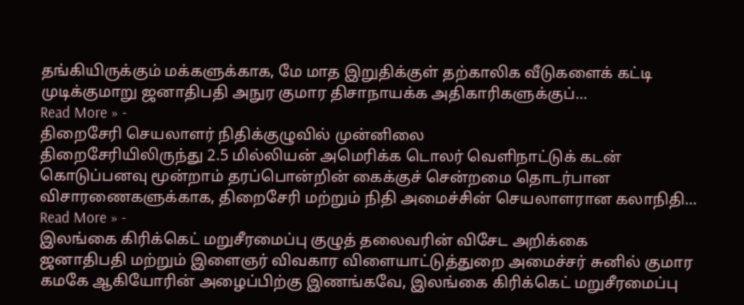தங்கியிருக்கும் மக்களுக்காக, மே மாத இறுதிக்குள் தற்காலிக வீடுகளைக் கட்டி முடிக்குமாறு ஜனாதிபதி அநுர குமார திசாநாயக்க அதிகாரிகளுக்குப்…
Read More » -
திறைசேரி செயலாளர் நிதிக்குழுவில் முன்னிலை
திறைசேரியிலிருந்து 2.5 மில்லியன் அமெரிக்க டொலர் வெளிநாட்டுக் கடன் கொடுப்பனவு மூன்றாம் தரப்பொன்றின் கைக்குச் சென்றமை தொடர்பான விசாரணைகளுக்காக, திறைசேரி மற்றும் நிதி அமைச்சின் செயலாளரான கலாநிதி…
Read More » -
இலங்கை கிரிக்கெட் மறுசீரமைப்பு குழுத் தலைவரின் விசேட அறிக்கை
ஜனாதிபதி மற்றும் இளைஞர் விவகார விளையாட்டுத்துறை அமைச்சர் சுனில் குமார கமகே ஆகியோரின் அழைப்பிற்கு இணங்கவே, இலங்கை கிரிக்கெட் மறுசீரமைப்பு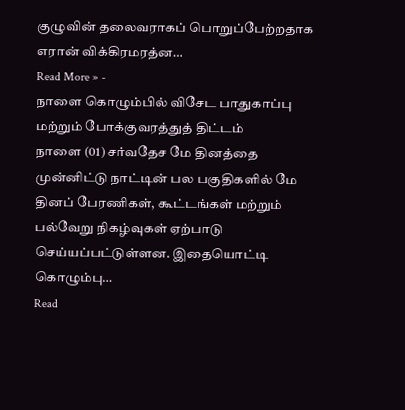குழுவின் தலைவராகப் பொறுப்பேற்றதாக எரான் விக்கிரமரத்ன…
Read More » -
நாளை கொழும்பில் விசேட பாதுகாப்பு மற்றும் போக்குவரத்துத் திட்டம்
நாளை (01) சர்வதேச மே தினத்தை முன்னிட்டு நாட்டின் பல பகுதிகளில் மே தினப் பேரணிகள், கூட்டங்கள் மற்றும் பல்வேறு நிகழ்வுகள் ஏற்பாடு செய்யப்பட்டுள்ளன. இதையொட்டி கொழும்பு…
Read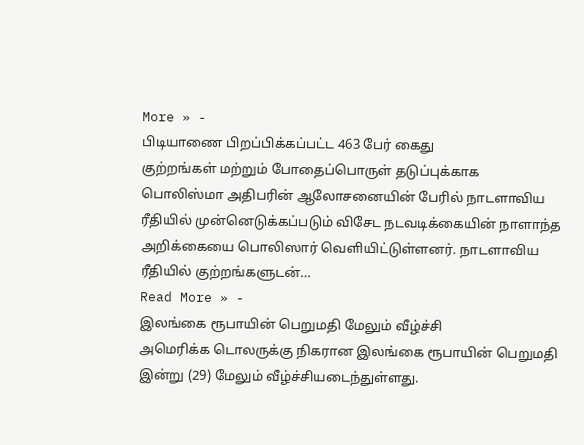More » -
பிடியாணை பிறப்பிக்கப்பட்ட 463 பேர் கைது
குற்றங்கள் மற்றும் போதைப்பொருள் தடுப்புக்காக பொலிஸ்மா அதிபரின் ஆலோசனையின் பேரில் நாடளாவிய ரீதியில் முன்னெடுக்கப்படும் விசேட நடவடிக்கையின் நாளாந்த அறிக்கையை பொலிஸார் வெளியிட்டுள்ளனர். நாடளாவிய ரீதியில் குற்றங்களுடன்…
Read More » -
இலங்கை ரூபாயின் பெறுமதி மேலும் வீழ்ச்சி
அமெரிக்க டொலருக்கு நிகரான இலங்கை ரூபாயின் பெறுமதி இன்று (29) மேலும் வீழ்ச்சியடைந்துள்ளது.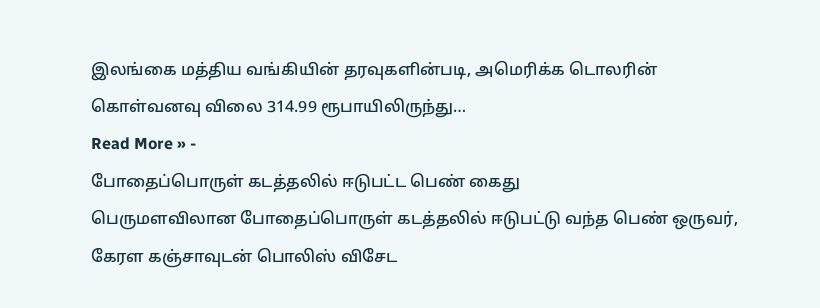இலங்கை மத்திய வங்கியின் தரவுகளின்படி, அமெரிக்க டொலரின் கொள்வனவு விலை 314.99 ரூபாயிலிருந்து…
Read More » -
போதைப்பொருள் கடத்தலில் ஈடுபட்ட பெண் கைது
பெருமளவிலான போதைப்பொருள் கடத்தலில் ஈடுபட்டு வந்த பெண் ஒருவர், கேரள கஞ்சாவுடன் பொலிஸ் விசேட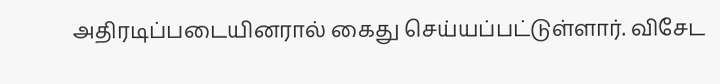அதிரடிப்படையினரால் கைது செய்யப்பட்டுள்ளார். விசேட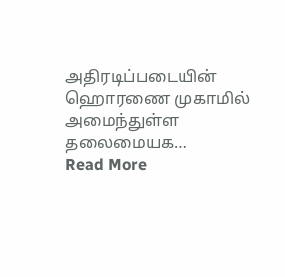அதிரடிப்படையின் ஹொரணை முகாமில் அமைந்துள்ள தலைமையக…
Read More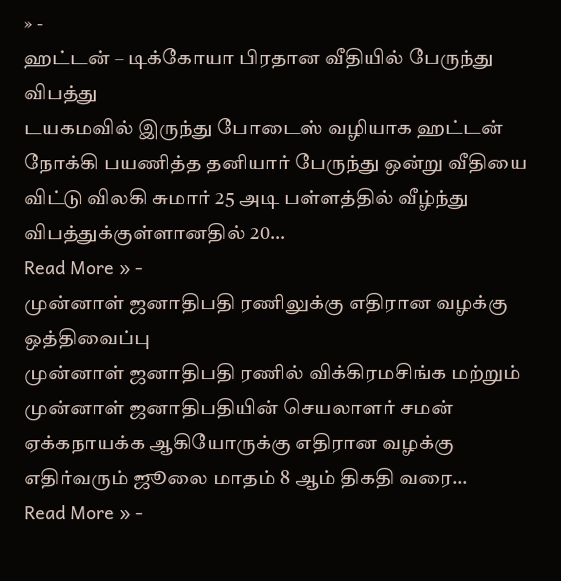» -
ஹட்டன் – டிக்கோயா பிரதான வீதியில் பேருந்து விபத்து
டயகமவில் இருந்து போடைஸ் வழியாக ஹட்டன் நோக்கி பயணித்த தனியார் பேருந்து ஒன்று வீதியை விட்டு விலகி சுமார் 25 அடி பள்ளத்தில் வீழ்ந்து விபத்துக்குள்ளானதில் 20…
Read More » -
முன்னாள் ஜனாதிபதி ரணிலுக்கு எதிரான வழக்கு ஒத்திவைப்பு
முன்னாள் ஜனாதிபதி ரணில் விக்கிரமசிங்க மற்றும் முன்னாள் ஜனாதிபதியின் செயலாளர் சமன் ஏக்கநாயக்க ஆகியோருக்கு எதிரான வழக்கு எதிர்வரும் ஜூலை மாதம் 8 ஆம் திகதி வரை…
Read More » -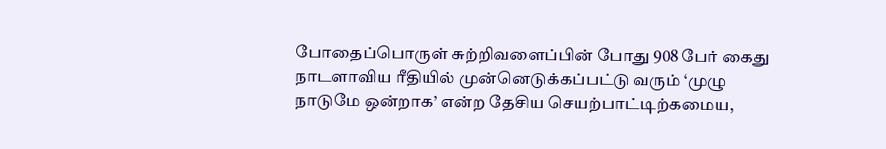போதைப்பொருள் சுற்றிவளைப்பின் போது 908 பேர் கைது
நாடளாவிய ரீதியில் முன்னெடுக்கப்பட்டு வரும் ‘முழு நாடுமே ஒன்றாக’ என்ற தேசிய செயற்பாட்டிற்கமைய,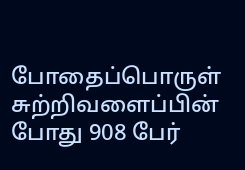போதைப்பொருள் சுற்றிவளைப்பின் போது 908 பேர்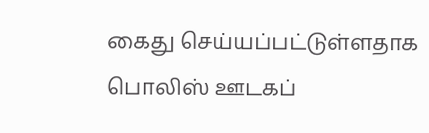கைது செய்யப்பட்டுள்ளதாக பொலிஸ் ஊடகப்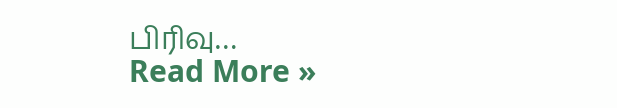பிரிவு…
Read More »